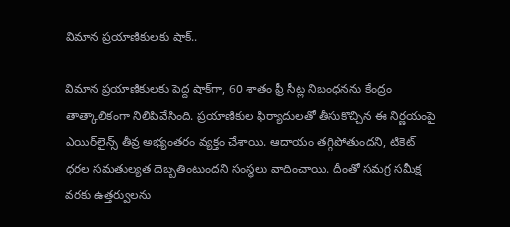విమాన ప్రయాణికులకు షాక్‌..

విమాన ప్రయాణికులకు పెద్ద షాక్‌గా, 60 శాతం ఫ్రీ సీట్ల నిబంధనను కేంద్రం తాత్కాలికంగా నిలిపివేసింది. ప్రయాణికుల ఫిర్యాదులతో తీసుకొచ్చిన ఈ నిర్ణయంపై ఎయిర్‌లైన్స్ తీవ్ర అభ్యంతరం వ్యక్తం చేశాయి. ఆదాయం తగ్గిపోతుందని, టికెట్ ధరల సమతుల్యత దెబ్బతింటుందని సంస్థలు వాదించాయి. దీంతో సమగ్ర సమీక్ష వరకు ఉత్తర్వులను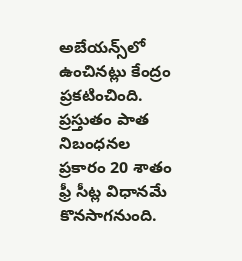అబేయన్స్‌లో ఉంచినట్లు కేంద్రం ప్రకటించింది. ప్రస్తుతం పాత నిబంధనల ప్రకారం 20 శాతం ఫ్రీ సీట్ల విధానమే కొనసాగనుంది.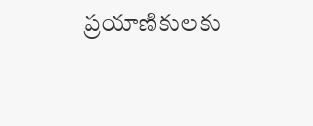ప్రయాణికులకు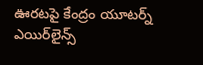ఊరటపై కేంద్రం యూటర్న్ ఎయిర్‌లైన్స్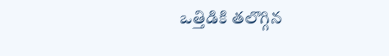ఒత్తిడికి తలొగ్గిన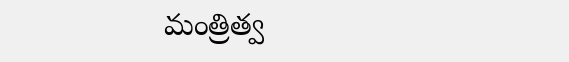మంత్రిత్వ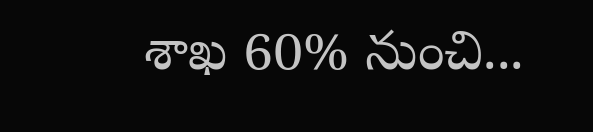శాఖ 60% నుంచి...